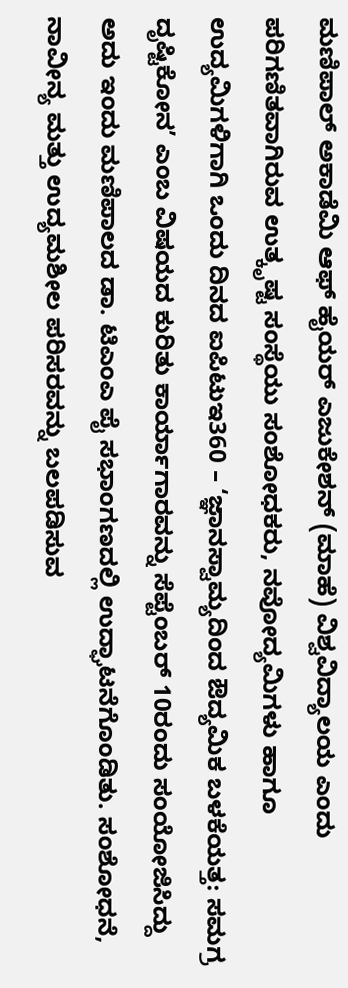ಮಣಿಪಾಲ್ ಅಕಾಡೆಮಿ ಆಫ್ ಹೈಯರ್ ಎಜುಕೇಶನ್ (ಮಾಹೆ) ವಿಶ್ವವಿದ್ಯಾಲಯ ಎಂದು ಪರಿಗಣಿತವಾಗಿರುವ ಉತ್ಕೃಷ್ಟ ಸಂಸ್ಥೆಯು ಸಂಶೋಧಕರು, ನವೋದ್ಯಮಿಗಳು ಹಾಗೂ ಉದ್ಯಮಿಗಳಿಗಾಗಿ ಒಂದು ದಿನದ ಐಪಿಟುಇ360 – ‘ಜ್ಞಾನಸ್ವಾಮ್ಯದಿಂದ ಔದ್ಯಮಿಕ ಬಳಕೆಯತ್ತ: ಸಮಗ್ರ ದೃಷ್ಟಿಕೋನ’ ಎಂಬ ವಿಷಯದ ಕುರಿತು ಕಾರ್ಯಾಗಾರವನ್ನು ಸೆಪ್ಟೆಂಬರ್ 10ರಂದು ಸಂಯೋಜಿಸಿದ್ದು ಅದು ಇಂದು ಮಣಿಪಾಲದ ಡಾ. ಟಿಎಂಎ ಪೈ ಸಭಾಂಗಣದಲ್ಲಿ ಉದ್ಘಾಟನೆಗೊಂಡಿತು. ಸಂಶೋಧನೆ, ನಾವೀನ್ಯ ಮತ್ತು ಉದ್ಯಮಶೀಲ ಪರಿಸರವನ್ನು ಬಲಪಡಿಸುವ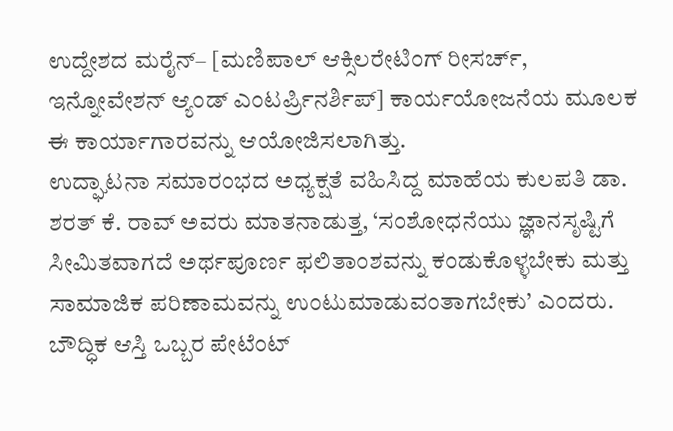ಉದ್ದೇಶದ ಮರೈನ್– [ಮಣಿಪಾಲ್ ಆಕ್ಸಿಲರೇಟಿಂಗ್ ರೀಸರ್ಚ್, ಇನ್ನೋವೇಶನ್ ಆ್ಯಂಡ್ ಎಂಟರ್ಪ್ರಿನರ್ಶಿಪ್] ಕಾರ್ಯಯೋಜನೆಯ ಮೂಲಕ ಈ ಕಾರ್ಯಾಗಾರವನ್ನು ಆಯೋಜಿಸಲಾಗಿತ್ತು.
ಉದ್ಘಾಟನಾ ಸಮಾರಂಭದ ಅಧ್ಯಕ್ಷತೆ ವಹಿಸಿದ್ದ ಮಾಹೆಯ ಕುಲಪತಿ ಡಾ. ಶರತ್ ಕೆ. ರಾವ್ ಅವರು ಮಾತನಾಡುತ್ತ, ‘ಸಂಶೋಧನೆಯು ಜ್ಞಾನಸೃಷ್ಟಿಗೆ ಸೀಮಿತವಾಗದೆ ಅರ್ಥಪೂರ್ಣ ಫಲಿತಾಂಶವನ್ನು ಕಂಡುಕೊಳ್ಳಬೇಕು ಮತ್ತು ಸಾಮಾಜಿಕ ಪರಿಣಾಮವನ್ನು ಉಂಟುಮಾಡುವಂತಾಗಬೇಕು’ ಎಂದರು. ಬೌದ್ಧಿಕ ಆಸ್ತಿ ಒಬ್ಬರ ಪೇಟೆಂಟ್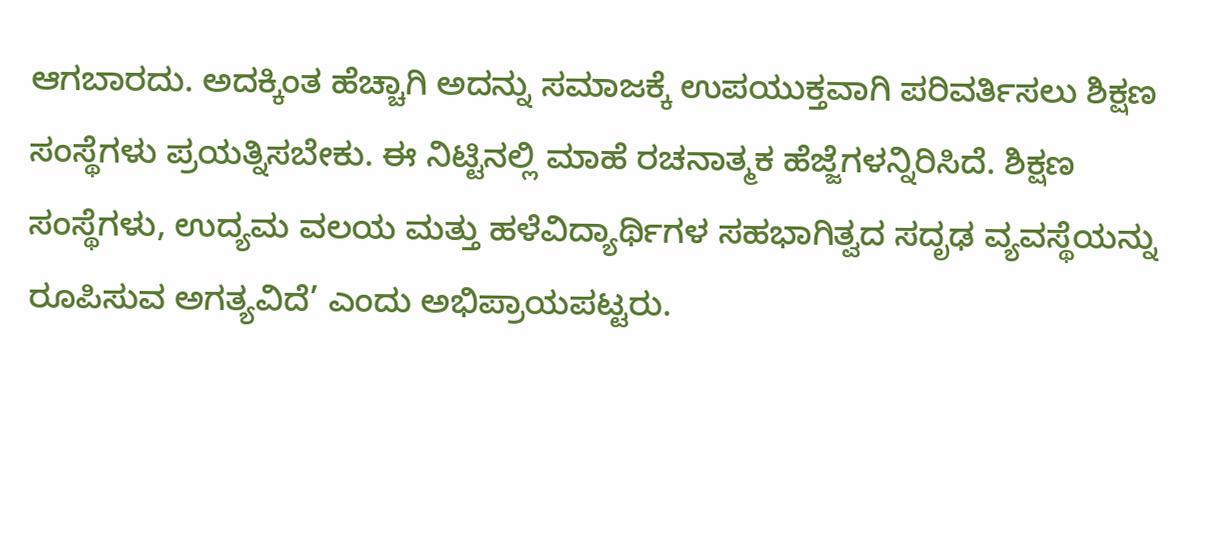ಆಗಬಾರದು. ಅದಕ್ಕಿಂತ ಹೆಚ್ಚಾಗಿ ಅದನ್ನು ಸಮಾಜಕ್ಕೆ ಉಪಯುಕ್ತವಾಗಿ ಪರಿವರ್ತಿಸಲು ಶಿಕ್ಷಣ ಸಂಸ್ಥೆಗಳು ಪ್ರಯತ್ನಿಸಬೇಕು. ಈ ನಿಟ್ಟಿನಲ್ಲಿ ಮಾಹೆ ರಚನಾತ್ಮಕ ಹೆಜ್ಜೆಗಳನ್ನಿರಿಸಿದೆ. ಶಿಕ್ಷಣ ಸಂಸ್ಥೆಗಳು, ಉದ್ಯಮ ವಲಯ ಮತ್ತು ಹಳೆವಿದ್ಯಾರ್ಥಿಗಳ ಸಹಭಾಗಿತ್ವದ ಸದೃಢ ವ್ಯವಸ್ಥೆಯನ್ನು ರೂಪಿಸುವ ಅಗತ್ಯವಿದೆ’ ಎಂದು ಅಭಿಪ್ರಾಯಪಟ್ಟರು.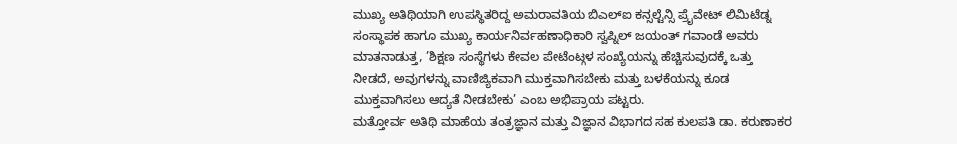ಮುಖ್ಯ ಅತಿಥಿಯಾಗಿ ಉಪಸ್ಥಿತರಿದ್ದ ಅಮರಾವತಿಯ ಬಿಎಲ್ಐ ಕನ್ಸಲ್ಟೆನ್ಸಿ ಪ್ರೈವೇಟ್ ಲಿಮಿಟೆಡ್ನ ಸಂಸ್ಥಾಪಕ ಹಾಗೂ ಮುಖ್ಯ ಕಾರ್ಯನಿರ್ವಹಣಾಧಿಕಾರಿ ಸ್ವಪ್ನಿಲ್ ಜಯಂತ್ ಗವಾಂಡೆ ಅವರು ಮಾತನಾಡುತ್ತ, ’ಶಿಕ್ಷಣ ಸಂಸ್ಥೆಗಳು ಕೇವಲ ಪೇಟೆಂಟ್ಗಳ ಸಂಖ್ಯೆಯನ್ನು ಹೆಚ್ಚಿಸುವುದಕ್ಕೆ ಒತ್ತು ನೀಡದೆ, ಅವುಗಳನ್ನು ವಾಣಿಜ್ಯಿಕವಾಗಿ ಮುಕ್ತವಾಗಿಸಬೇಕು ಮತ್ತು ಬಳಕೆಯನ್ನು ಕೂಡ ಮುಕ್ತವಾಗಿಸಲು ಆದ್ಯತೆ ನೀಡಬೇಕು’ ಎಂಬ ಅಭಿಪ್ರಾಯ ಪಟ್ಟರು.
ಮತ್ತೋರ್ವ ಅತಿಥಿ ಮಾಹೆಯ ತಂತ್ರಜ್ಞಾನ ಮತ್ತು ವಿಜ್ಞಾನ ವಿಭಾಗದ ಸಹ ಕುಲಪತಿ ಡಾ. ಕರುಣಾಕರ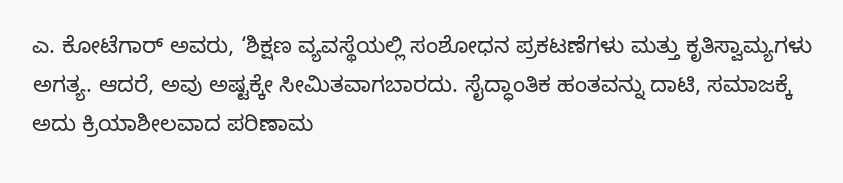ಎ. ಕೋಟೆಗಾರ್ ಅವರು, ‘ಶಿಕ್ಷಣ ವ್ಯವಸ್ಥೆಯಲ್ಲಿ ಸಂಶೋಧನ ಪ್ರಕಟಣೆಗಳು ಮತ್ತು ಕೃತಿಸ್ವಾಮ್ಯಗಳು ಅಗತ್ಯ. ಆದರೆ, ಅವು ಅಷ್ಟಕ್ಕೇ ಸೀಮಿತವಾಗಬಾರದು. ಸೈದ್ಧಾಂತಿಕ ಹಂತವನ್ನು ದಾಟಿ, ಸಮಾಜಕ್ಕೆ ಅದು ಕ್ರಿಯಾಶೀಲವಾದ ಪರಿಣಾಮ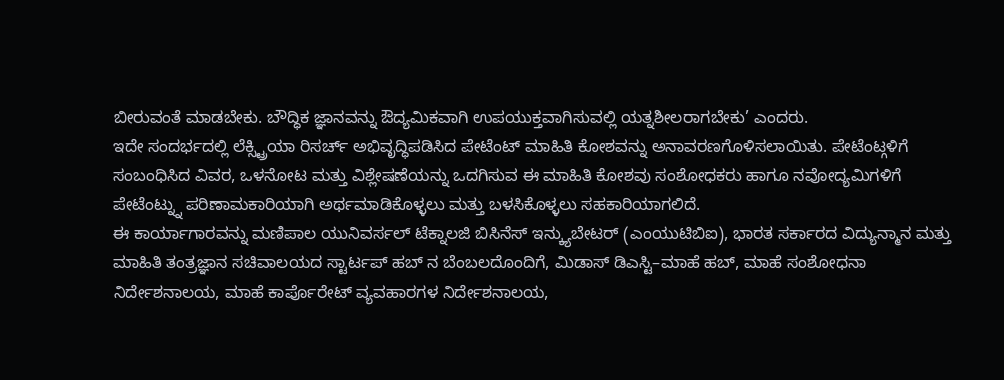ಬೀರುವಂತೆ ಮಾಡಬೇಕು. ಬೌದ್ಧಿಕ ಜ್ಞಾನವನ್ನು ಔದ್ಯಮಿಕವಾಗಿ ಉಪಯುಕ್ತವಾಗಿಸುವಲ್ಲಿ ಯತ್ನಶೀಲರಾಗಬೇಕು’ ಎಂದರು.
ಇದೇ ಸಂದರ್ಭದಲ್ಲಿ ಲೆಕ್ಸ್ಟ್ರಿಯಾ ರಿಸರ್ಚ್ ಅಭಿವೃದ್ಧಿಪಡಿಸಿದ ಪೇಟೆಂಟ್ ಮಾಹಿತಿ ಕೋಶವನ್ನು ಅನಾವರಣಗೊಳಿಸಲಾಯಿತು. ಪೇಟೆಂಟ್ಗಳಿಗೆ ಸಂಬಂಧಿಸಿದ ವಿವರ, ಒಳನೋಟ ಮತ್ತು ವಿಶ್ಲೇಷಣೆಯನ್ನು ಒದಗಿಸುವ ಈ ಮಾಹಿತಿ ಕೋಶವು ಸಂಶೋಧಕರು ಹಾಗೂ ನವೋದ್ಯಮಿಗಳಿಗೆ ಪೇಟೆಂಟ್ನ್ನು ಪರಿಣಾಮಕಾರಿಯಾಗಿ ಅರ್ಥಮಾಡಿಕೊಳ್ಳಲು ಮತ್ತು ಬಳಸಿಕೊಳ್ಳಲು ಸಹಕಾರಿಯಾಗಲಿದೆ.
ಈ ಕಾರ್ಯಾಗಾರವನ್ನು ಮಣಿಪಾಲ ಯುನಿವರ್ಸಲ್ ಟೆಕ್ನಾಲಜಿ ಬಿಸಿನೆಸ್ ಇನ್ಕ್ಯುಬೇಟರ್ (ಎಂಯುಟಿಬಿಐ), ಭಾರತ ಸರ್ಕಾರದ ವಿದ್ಯುನ್ಮಾನ ಮತ್ತು ಮಾಹಿತಿ ತಂತ್ರಜ್ಞಾನ ಸಚಿವಾಲಯದ ಸ್ಟಾರ್ಟಪ್ ಹಬ್ ನ ಬೆಂಬಲದೊಂದಿಗೆ, ಮಿಡಾಸ್ ಡಿಎಸ್ಟಿ–ಮಾಹೆ ಹಬ್, ಮಾಹೆ ಸಂಶೋಧನಾ ನಿರ್ದೇಶನಾಲಯ, ಮಾಹೆ ಕಾರ್ಪೊರೇಟ್ ವ್ಯವಹಾರಗಳ ನಿರ್ದೇಶನಾಲಯ,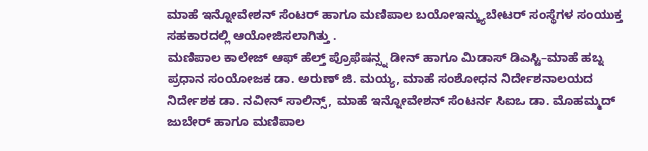ಮಾಹೆ ಇನ್ನೋವೇಶನ್ ಸೆಂಟರ್ ಹಾಗೂ ಮಣಿಪಾಲ ಬಯೋಇನ್ಕ್ಯುಬೇಟರ್ ಸಂಸ್ಥೆಗಳ ಸಂಯುಕ್ತ ಸಹಕಾರದಲ್ಲಿ ಆಯೋಜಿಸಲಾಗಿತ್ತು .
ಮಣಿಪಾಲ ಕಾಲೇಜ್ ಆಫ್ ಹೆಲ್ತ್ ಪ್ರೊಫೆಷನ್ಸ್ನ ಡೀನ್ ಹಾಗೂ ಮಿಡಾಸ್ ಡಿಎಸ್ಟಿ–ಮಾಹೆ ಹಬ್ನ ಪ್ರಧಾನ ಸಂಯೋಜಕ ಡಾ. ಅರುಣ್ ಜಿ. ಮಯ್ಯ, ಮಾಹೆ ಸಂಶೋಧನ ನಿರ್ದೇಶನಾಲಯದ ನಿರ್ದೇಶಕ ಡಾ. ನವೀನ್ ಸಾಲಿನ್ಸ್, ಮಾಹೆ ಇನ್ನೋವೇಶನ್ ಸೆಂಟರ್ನ ಸಿಐಒ ಡಾ. ಮೊಹಮ್ಮದ್ ಜುಬೇರ್ ಹಾಗೂ ಮಣಿಪಾಲ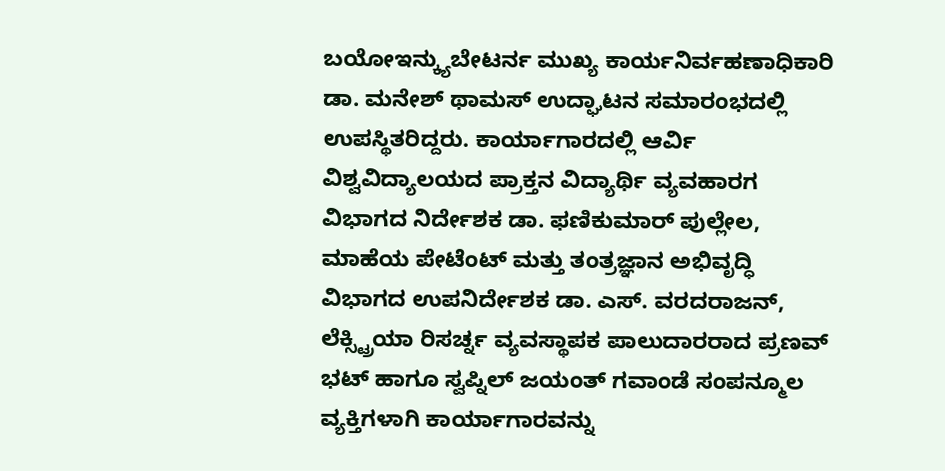ಬಯೋಇನ್ಕ್ಯುಬೇಟರ್ನ ಮುಖ್ಯ ಕಾರ್ಯನಿರ್ವಹಣಾಧಿಕಾರಿ ಡಾ. ಮನೇಶ್ ಥಾಮಸ್ ಉದ್ಘಾಟನ ಸಮಾರಂಭದಲ್ಲಿ ಉಪಸ್ಥಿತರಿದ್ದರು. ಕಾರ್ಯಾಗಾರದಲ್ಲಿ ಆರ್ವಿ ವಿಶ್ವವಿದ್ಯಾಲಯದ ಪ್ರಾಕ್ತನ ವಿದ್ಯಾರ್ಥಿ ವ್ಯವಹಾರಗ ವಿಭಾಗದ ನಿರ್ದೇಶಕ ಡಾ. ಫಣಿಕುಮಾರ್ ಪುಲ್ಲೇಲ, ಮಾಹೆಯ ಪೇಟೆಂಟ್ ಮತ್ತು ತಂತ್ರಜ್ಞಾನ ಅಭಿವೃದ್ಧಿ ವಿಭಾಗದ ಉಪನಿರ್ದೇಶಕ ಡಾ. ಎಸ್. ವರದರಾಜನ್, ಲೆಕ್ಸ್ಟ್ರಿಯಾ ರಿಸರ್ಚ್ನ ವ್ಯವಸ್ಥಾಪಕ ಪಾಲುದಾರರಾದ ಪ್ರಣವ್ ಭಟ್ ಹಾಗೂ ಸ್ವಪ್ನಿಲ್ ಜಯಂತ್ ಗವಾಂಡೆ ಸಂಪನ್ಮೂಲ ವ್ಯಕ್ತಿಗಳಾಗಿ ಕಾರ್ಯಾಗಾರವನ್ನು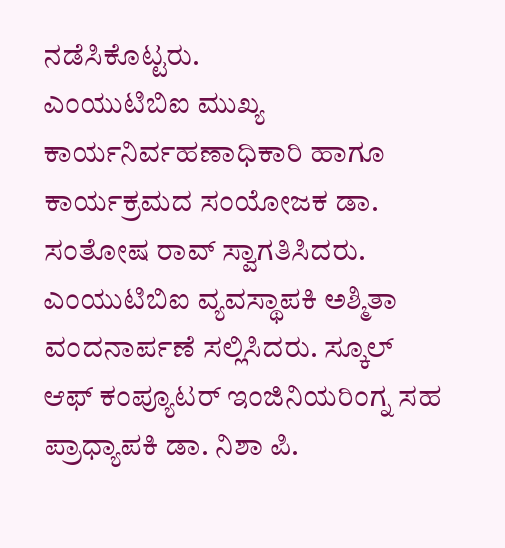ನಡೆಸಿಕೊಟ್ಟರು.
ಎಂಯುಟಿಬಿಐ ಮುಖ್ಯ ಕಾರ್ಯನಿರ್ವಹಣಾಧಿಕಾರಿ ಹಾಗೂ ಕಾರ್ಯಕ್ರಮದ ಸಂಯೋಜಕ ಡಾ. ಸಂತೋಷ ರಾವ್ ಸ್ವಾಗತಿಸಿದರು. ಎಂಯುಟಿಬಿಐ ವ್ಯವಸ್ಥಾಪಕಿ ಅಶ್ಮಿತಾ ವಂದನಾರ್ಪಣೆ ಸಲ್ಲಿಸಿದರು. ಸ್ಕೂಲ್ ಆಫ್ ಕಂಪ್ಯೂಟರ್ ಇಂಜಿನಿಯರಿಂಗ್ನ ಸಹ ಪ್ರಾಧ್ಯಾಪಕಿ ಡಾ. ನಿಶಾ ಪಿ.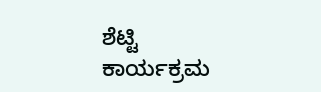ಶೆಟ್ಟಿ ಕಾರ್ಯಕ್ರಮ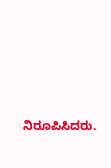ನಿರೂಪಿಸಿದರು.